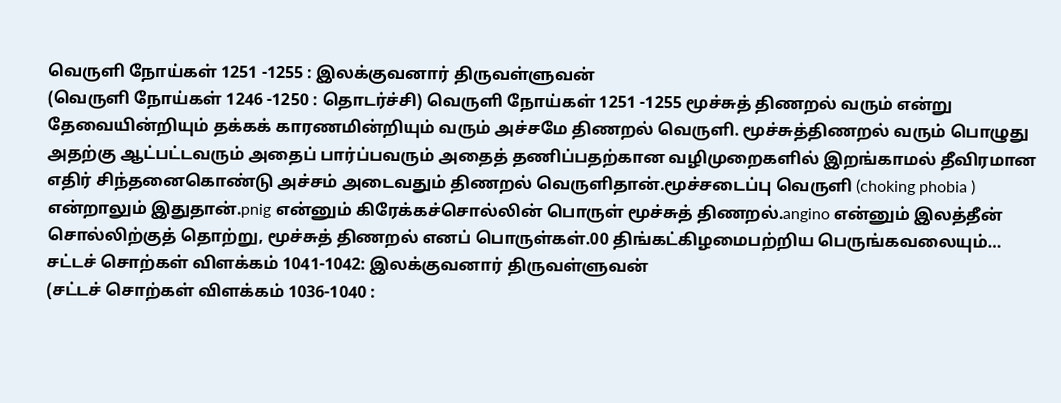வெருளி நோய்கள் 1251 -1255 : இலக்குவனார் திருவள்ளுவன்
(வெருளி நோய்கள் 1246 -1250 : தொடர்ச்சி) வெருளி நோய்கள் 1251 -1255 மூச்சுத் திணறல் வரும் என்று தேவையின்றியும் தக்கக் காரணமின்றியும் வரும் அச்சமே திணறல் வெருளி. மூச்சுத்திணறல் வரும் பொழுது அதற்கு ஆட்பட்டவரும் அதைப் பார்ப்பவரும் அதைத் தணிப்பதற்கான வழிமுறைகளில் இறங்காமல் தீவிரமான எதிர் சிந்தனைகொண்டு அச்சம் அடைவதும் திணறல் வெருளிதான்.மூச்சடைப்பு வெருளி (choking phobia ) என்றாலும் இதுதான்.pnig என்னும் கிரேக்கச்சொல்லின் பொருள் மூச்சுத் திணறல்.angino என்னும் இலத்தீன் சொல்லிற்குத் தொற்று, மூச்சுத் திணறல் எனப் பொருள்கள்.00 திங்கட்கிழமைபற்றிய பெருங்கவலையும்…
சட்டச் சொற்கள் விளக்கம் 1041-1042: இலக்குவனார் திருவள்ளுவன்
(சட்டச் சொற்கள் விளக்கம் 1036-1040 :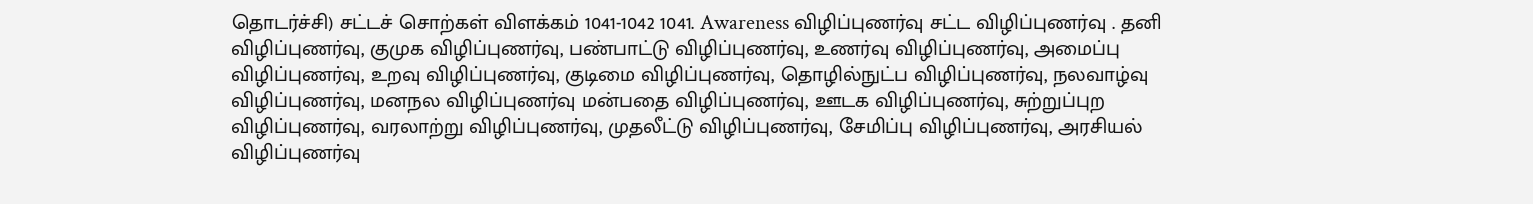தொடர்ச்சி) சட்டச் சொற்கள் விளக்கம் 1041-1042 1041. Awareness விழிப்புணர்வு சட்ட விழிப்புணர்வு . தனி விழிப்புணர்வு, குமுக விழிப்புணர்வு, பண்பாட்டு விழிப்புணர்வு, உணர்வு விழிப்புணர்வு, அமைப்பு விழிப்புணர்வு, உறவு விழிப்புணர்வு, குடிமை விழிப்புணர்வு, தொழில்நுட்ப விழிப்புணர்வு, நலவாழ்வு விழிப்புணர்வு, மனநல விழிப்புணர்வு மன்பதை விழிப்புணர்வு, ஊடக விழிப்புணர்வு, சுற்றுப்புற விழிப்புணர்வு, வரலாற்று விழிப்புணர்வு, முதலீட்டு விழிப்புணர்வு, சேமிப்பு விழிப்புணர்வு, அரசியல் விழிப்புணர்வு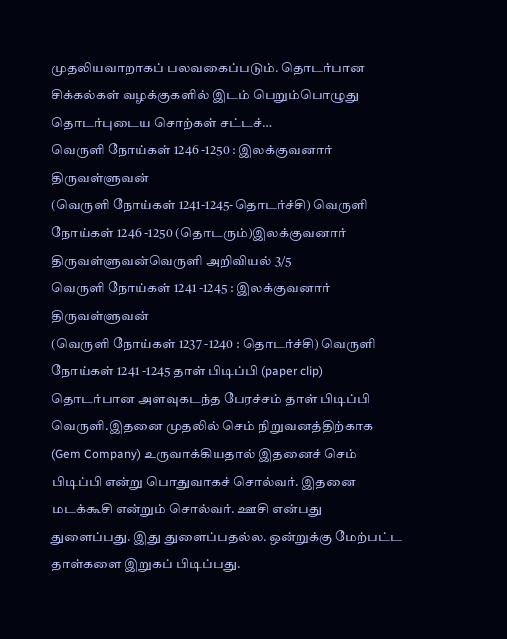முதலியவாறாகப் பலவகைப்படும். தொடர்பான சிக்கல்கள் வழக்குகளில் இடம் பெறும்பொழுது தொடர்புடைய சொற்கள் சட்டச்…
வெருளி நோய்கள் 1246 -1250 : இலக்குவனார் திருவள்ளுவன்
(வெருளி நோய்கள் 1241-1245-தொடர்ச்சி) வெருளி நோய்கள் 1246 -1250 (தொடரும்)இலக்குவனார் திருவள்ளுவன்வெருளி அறிவியல் 3/5
வெருளி நோய்கள் 1241 -1245 : இலக்குவனார் திருவள்ளுவன்
(வெருளி நோய்கள் 1237 -1240 : தொடர்ச்சி) வெருளி நோய்கள் 1241 -1245 தாள் பிடிப்பி (paper clip) தொடர்பான அளவுகடந்த பேரச்சம் தாள் பிடிப்பி வெருளி.இதனை முதலில் செம் நிறுவனத்திற்காக (Gem Company) உருவாக்கியதால் இதனைச் செம் பிடிப்பி என்று பொதுவாகச் சொல்வர். இதனை மடக்கூசி என்றும் சொல்வர். ஊசி என்பது துளைப்பது. இது துளைப்பதல்ல. ஒன்றுக்கு மேற்பட்ட தாள்களை இறுகப் பிடிப்பது.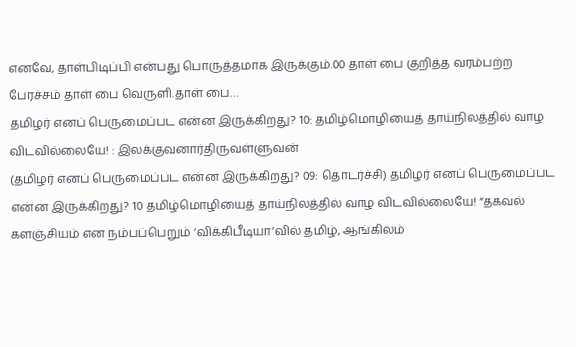எனவே, தாள்பிடிப்பி என்பது பொருத்தமாக இருக்கும்.00 தாள் பை குறித்த வரம்பற்ற பேரச்சம் தாள் பை வெருளி.தாள் பை…
தமிழர் எனப் பெருமைப்பட என்ன இருக்கிறது? 10: தமிழ்மொழியைத் தாய்நிலத்தில் வாழ விடவில்லையே! : இலக்குவனார்திருவள்ளுவன்
(தமிழர் எனப் பெருமைப்பட என்ன இருக்கிறது? 09: தொடர்ச்சி) தமிழர் எனப் பெருமைப்பட என்ன இருக்கிறது? 10 தமிழ்மொழியைத் தாய்நிலத்தில் வாழ விடவில்லையே! “தகவல் களஞ்சியம் என நம்பப்பெறும் ‘விக்கிபீடியா’வில் தமிழ், ஆங்கிலம்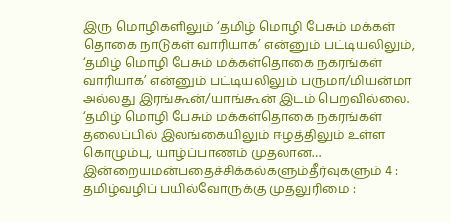இரு மொழிகளிலும் ‘தமிழ் மொழி பேசும் மக்கள் தொகை நாடுகள் வாரியாக’ என்னும் பட்டியலிலும், ‘தமிழ் மொழி பேசும் மக்கள்தொகை நகரங்கள் வாரியாக’ என்னும் பட்டியலிலும் பருமா/மியன்மா அல்லது இரங்கூன்/யாங்கூன் இடம் பெறவில்லை. ‘தமிழ் மொழி பேசும் மக்கள்தொகை நகரங்கள் தலைப்பில் இலங்கையிலும் ஈழத்திலும் உள்ள கொழும்பு, யாழ்ப்பாணம் முதலான…
இன்றையமன்பதைச்சிக்கல்களும்தீர்வுகளும் 4 : தமிழ்வழிப் பயில்வோருக்கு முதலுரிமை :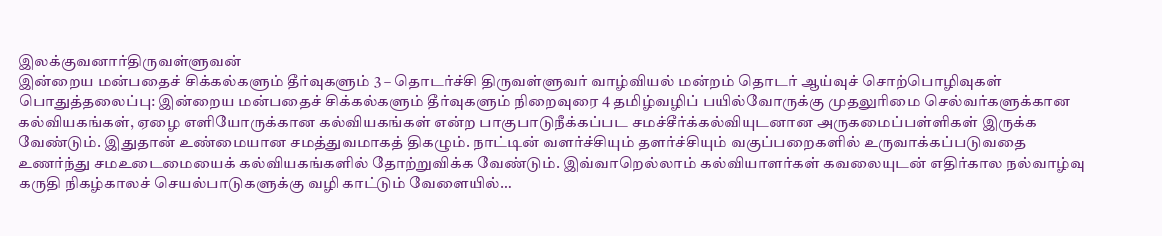இலக்குவனார்திருவள்ளுவன்
இன்றைய மன்பதைச் சிக்கல்களும் தீர்வுகளும் 3 – தொடர்ச்சி திருவள்ளுவர் வாழ்வியல் மன்றம் தொடர் ஆய்வுச் சொற்பொழிவுகள் பொதுத்தலைப்பு: இன்றைய மன்பதைச் சிக்கல்களும் தீர்வுகளும் நிறைவுரை 4 தமிழ்வழிப் பயில்வோருக்கு முதலுரிமை செல்வர்களுக்கான கல்வியகங்கள், ஏழை எளியோருக்கான கல்வியகங்கள் என்ற பாகுபாடுநீக்கப்பட சமச்சீர்க்கல்வியுடனான அருகமைப்பள்ளிகள் இருக்க வேண்டும். இதுதான் உண்மையான சமத்துவமாகத் திகழும். நாட்டின் வளர்ச்சியும் தளர்ச்சியும் வகுப்பறைகளில் உருவாக்கப்படுவதை உணர்ந்து சமஉடைமையைக் கல்வியகங்களில் தோற்றுவிக்க வேண்டும். இவ்வாறெல்லாம் கல்வியாளர்கள் கவலையுடன் எதிர்கால நல்வாழ்வு கருதி நிகழ்காலச் செயல்பாடுகளுக்கு வழி காட்டும் வேளையில்…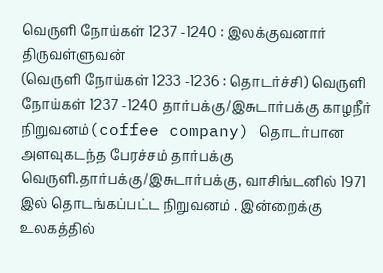வெருளி நோய்கள் 1237 -1240 : இலக்குவனார் திருவள்ளுவன்
(வெருளி நோய்கள் 1233 -1236 : தொடர்ச்சி) வெருளி நோய்கள் 1237 -1240 தார்பக்கு/இசுடார்பக்கு காழநீர் நிறுவனம்(coffee company) தொடர்பான அளவுகடந்த பேரச்சம் தார்பக்கு வெருளி.தார்பக்கு/இசுடார்பக்கு, வாசிங்டனில் 1971 இல் தொடங்கப்பட்ட நிறுவனம் . இன்றைக்கு உலகத்தில்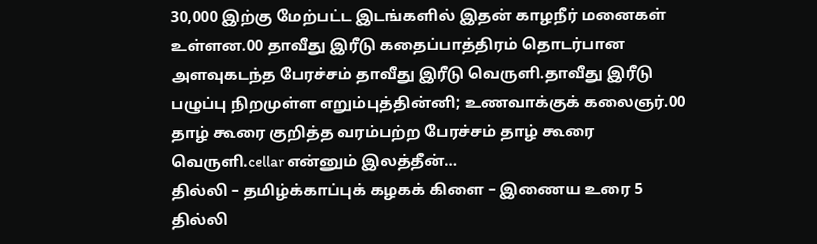30,000 இற்கு மேற்பட்ட இடங்களில் இதன் காழநீர் மனைகள் உள்ளன.00 தாவீது இரீடு கதைப்பாத்திரம் தொடர்பான அளவுகடந்த பேரச்சம் தாவீது இரீடு வெருளி.தாவீது இரீடு பழுப்பு நிறமுள்ள எறும்புத்தின்னி; உணவாக்குக் கலைஞர்.00 தாழ் கூரை குறித்த வரம்பற்ற பேரச்சம் தாழ் கூரை வெருளி.cellar என்னும் இலத்தீன்…
தில்லி – தமிழ்க்காப்புக் கழகக் கிளை – இணைய உரை 5
தில்லி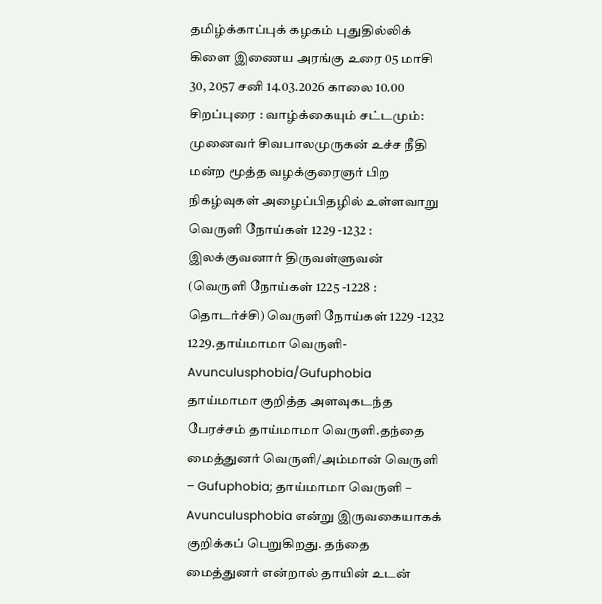தமிழ்க்காப்புக் கழகம் புதுதில்லிக் கிளை இணைய அரங்கு உரை 05 மாசி 30, 2057 சனி 14.03.2026 காலை 10.00 சிறப்புரை : வாழ்க்கையும் சட்டமும்: முனைவர் சிவபாலமுருகன் உச்ச நீதி மன்ற மூத்த வழக்குரைஞர் பிற நிகழ்வுகள் அழைப்பிதழில் உள்ளவாறு
வெருளி நோய்கள் 1229 -1232 : இலக்குவனார் திருவள்ளுவன்
(வெருளி நோய்கள் 1225 -1228 : தொடர்ச்சி) வெருளி நோய்கள் 1229 -1232 1229.தாய்மாமா வெருளி- Avunculusphobia/Gufuphobia தாய்மாமா குறித்த அளவுகடந்த பேரச்சம் தாய்மாமா வெருளி.தந்தை மைத்துனர் வெருளி/அம்மான் வெருளி – Gufuphobia; தாய்மாமா வெருளி – Avunculusphobia என்று இருவகையாகக் குறிக்கப் பெறுகிறது. தந்தை மைத்துனர் என்றால் தாயின் உடன்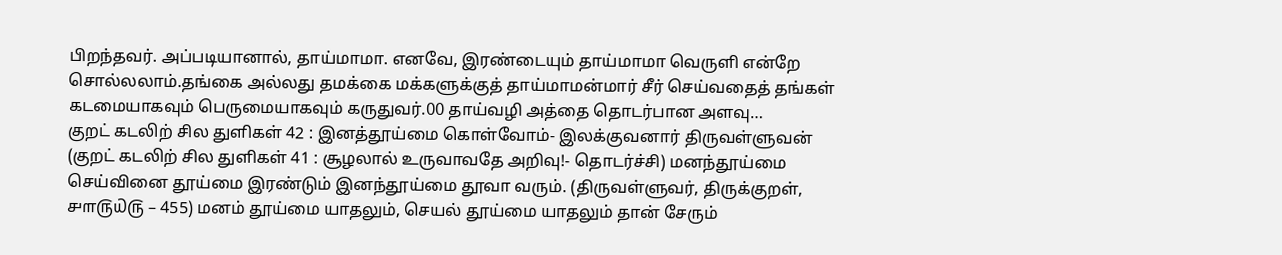பிறந்தவர். அப்படியானால், தாய்மாமா. எனவே, இரண்டையும் தாய்மாமா வெருளி என்றே சொல்லலாம்.தங்கை அல்லது தமக்கை மக்களுக்குத் தாய்மாமன்மார் சீர் செய்வதைத் தங்கள் கடமையாகவும் பெருமையாகவும் கருதுவர்.00 தாய்வழி அத்தை தொடர்பான அளவு…
குறட் கடலிற் சில துளிகள் 42 : இனத்தூய்மை கொள்வோம்- இலக்குவனார் திருவள்ளுவன்
(குறட் கடலிற் சில துளிகள் 41 : சூழலால் உருவாவதே அறிவு!- தொடர்ச்சி) மனந்தூய்மை செய்வினை தூய்மை இரண்டும் இனந்தூய்மை தூவா வரும். (திருவள்ளுவர், திருக்குறள், ௪௱௫௰௫ – 455) மனம் தூய்மை யாதலும், செயல் தூய்மை யாதலும் தான் சேரும்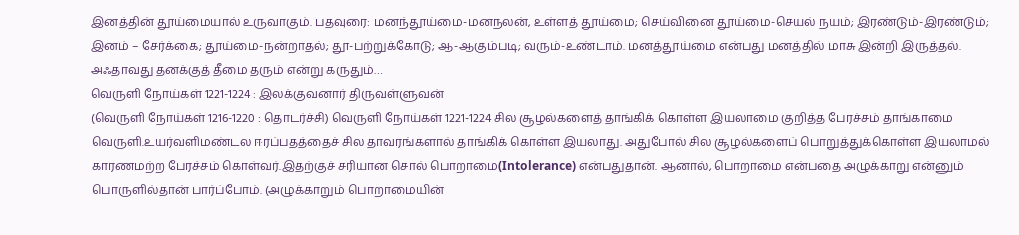இனத்தின் தூய்மையால் உருவாகும். பதவுரை: மனந்தூய்மை-மனநலன், உள்ளத் தூய்மை; செய்வினை தூய்மை-செயல் நயம்; இரண்டும்-இரண்டும்; இனம் – சேர்க்கை; தூய்மை-நன்றாதல்; தூ-பற்றுக்கோடு; ஆ-ஆகும்படி; வரும்-உண்டாம். மனத்தூய்மை என்பது மனத்தில் மாசு இன்றி இருத்தல். அஃதாவது தனக்குத் தீமை தரும் என்று கருதும்…
வெருளி நோய்கள் 1221-1224 : இலக்குவனார் திருவள்ளுவன்
(வெருளி நோய்கள் 1216-1220 : தொடர்ச்சி) வெருளி நோய்கள் 1221-1224 சில சூழல்களைத் தாங்கிக் கொள்ள இயலாமை குறித்த பேரச்சம் தாங்காமை வெருளி.உயர்வளிமண்டல ஈரப்பதத்தைச் சில தாவரங்களால் தாங்கிக் கொள்ள இயலாது. அதுபோல் சில சூழல்களைப் பொறுத்துக்கொள்ள இயலாமல் காரணமற்ற பேரச்சம் கொள்வர்.இதற்குச் சரியான சொல் பொறாமை(Intolerance) என்பதுதான். ஆனால், பொறாமை என்பதை அழுக்காறு என்னும் பொருளில்தான் பார்ப்போம். (அழுக்காறும் பொறாமையின்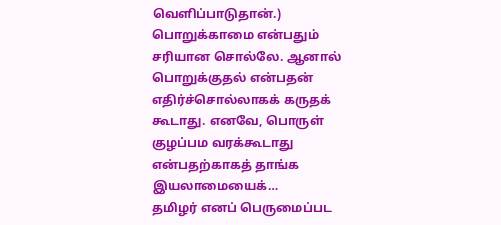வெளிப்பாடுதான்.) பொறுக்காமை என்பதும் சரியான சொல்லே. ஆனால் பொறுக்குதல் என்பதன் எதிர்ச்சொல்லாகக் கருதக் கூடாது. எனவே, பொருள் குழப்பம வரக்கூடாது என்பதற்காகத் தாங்க இயலாமையைக்…
தமிழர் எனப் பெருமைப்பட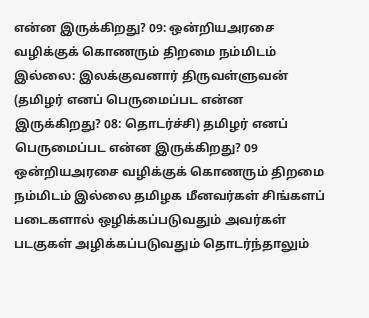என்ன இருக்கிறது? 09: ஒன்றியஅரசை வழிக்குக் கொணரும் திறமை நம்மிடம் இல்லை: இலக்குவனார் திருவள்ளுவன்
(தமிழர் எனப் பெருமைப்பட என்ன இருக்கிறது? 08: தொடர்ச்சி) தமிழர் எனப் பெருமைப்பட என்ன இருக்கிறது? 09 ஒன்றியஅரசை வழிக்குக் கொணரும் திறமை நம்மிடம் இல்லை தமிழக மீனவர்கள் சிங்களப் படைகளால் ஒழிக்கப்படுவதும் அவர்கள் படகுகள் அழிக்கப்படுவதும் தொடர்ந்தாலும்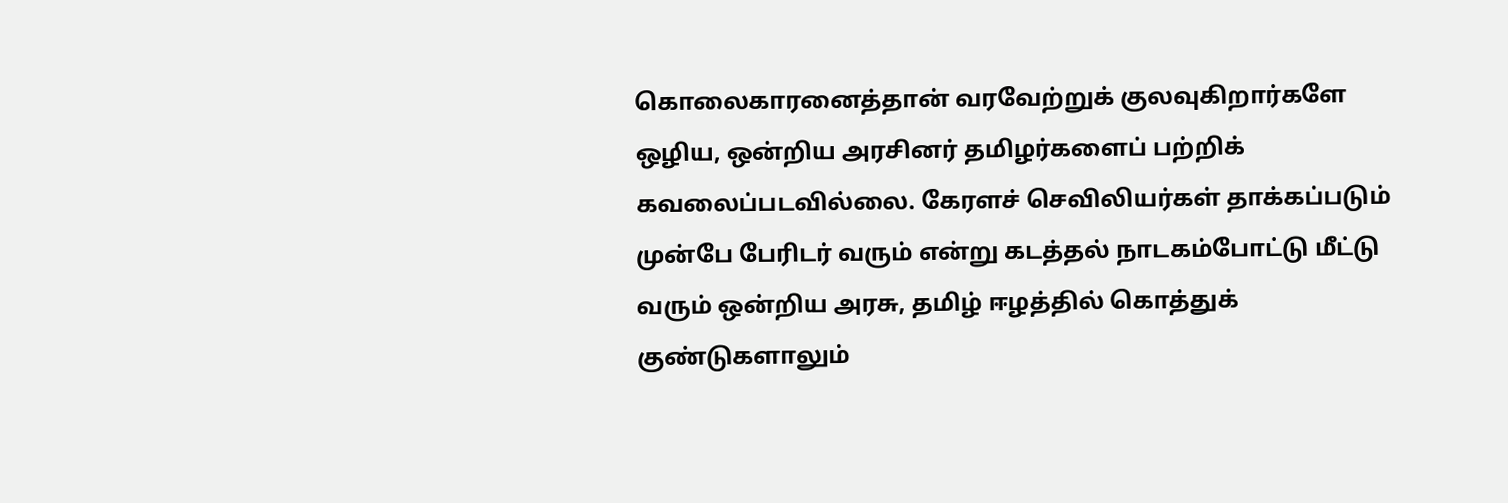கொலைகாரனைத்தான் வரவேற்றுக் குலவுகிறார்களே ஒழிய, ஒன்றிய அரசினர் தமிழர்களைப் பற்றிக் கவலைப்படவில்லை. கேரளச் செவிலியர்கள் தாக்கப்படும் முன்பே பேரிடர் வரும் என்று கடத்தல் நாடகம்போட்டு மீட்டு வரும் ஒன்றிய அரசு, தமிழ் ஈழத்தில் கொத்துக் குண்டுகளாலும்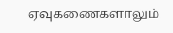ஏவுகணைகளாலும்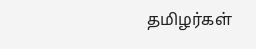தமிழர்கள்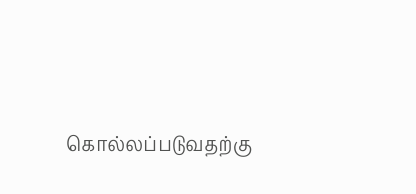கொல்லப்படுவதற்கு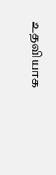உதவியாக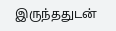இருந்ததுடன்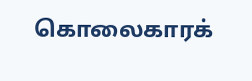கொலைகாரக்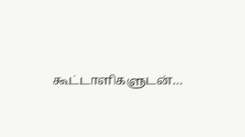கூட்டாளிகளுடன்…